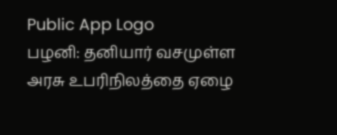Public App Logo
பழனி: தனியார் வசமுள்ள அரசு உபரிநிலத்தை ஏழை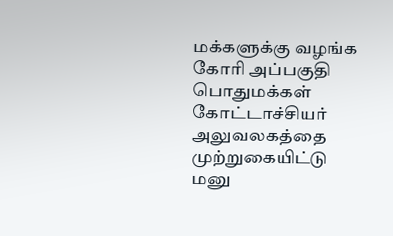மக்களுக்கு வழங்க கோரி அப்பகுதி பொதுமக்கள் கோட்டாச்சியர் அலுவலகத்தை முற்றுகையிட்டு மனு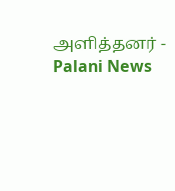அளித்தனர் - Palani News